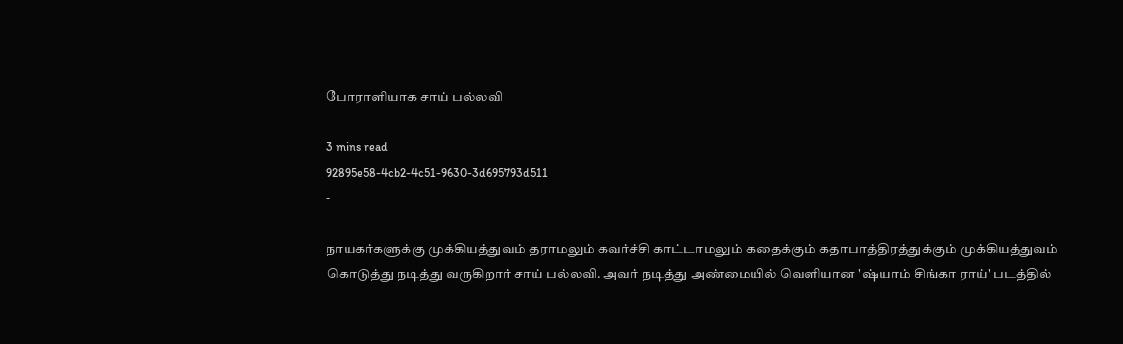போராளியாக சாய் பல்லவி

3 mins read
92895e58-4cb2-4c51-9630-3d695793d511
-

நாயகர்களுக்கு முக்கியத்துவம் தராமலும் கவர்ச்சி காட்டாமலும் கதைக்கும் கதாபாத்திரத்துக்கும் முக்கியத்துவம் கொடுத்து நடித்து வருகிறார் சாய் பல்லவி. அவர் நடித்து அண்மையில் வெளியான 'ஷ்யாம் சிங்கா ராய்' படத்தில்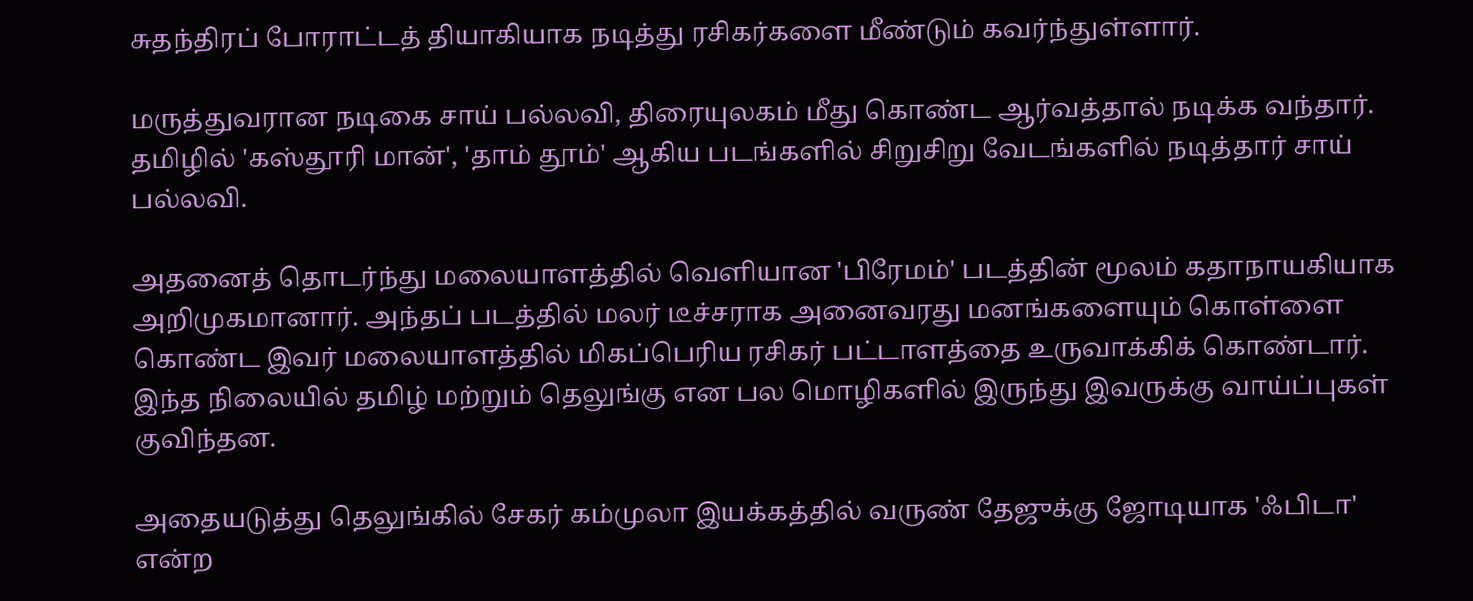சுதந்திரப் போராட்டத் தியாகியாக நடித்து ரசிகர்களை மீண்டும் கவர்ந்துள்ளார்.

மருத்துவரான நடிகை சாய் பல்லவி, திரையுலகம் மீது கொண்ட ஆர்வத்தால் நடிக்க வந்தார். தமிழில் 'கஸ்தூரி மான்', 'தாம் தூம்' ஆகிய படங்களில் சிறுசிறு வேடங்களில் நடித்தார் சாய் பல்லவி.

அதனைத் தொடர்ந்து மலையாளத்தில் வெளியான 'பிரேமம்' படத்தின் மூலம் கதாநாயகியாக அறிமுகமானார். அந்தப் படத்தில் மலர் டீச்சராக அனைவரது மனங்களையும் கொள்ளை கொண்ட இவர் மலையாளத்தில் மிகப்பெரிய ரசிகர் பட்டாளத்தை உருவாக்கிக் கொண்டார். இந்த நிலையில் தமிழ் மற்றும் தெலுங்கு என பல மொழிகளில் இருந்து இவருக்கு வாய்ப்புகள் குவிந்தன.

அதையடுத்து தெலுங்கில் சேகர் கம்முலா இயக்கத்தில் வருண் தேஜுக்கு ஜோடியாக 'ஃபிடா' என்ற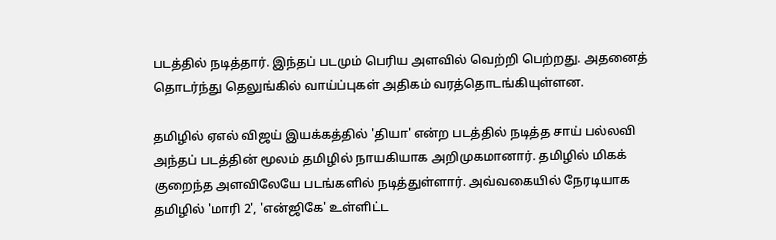படத்தில் நடித்தார். இந்தப் படமும் பெரிய அளவில் வெற்றி பெற்றது. அதனைத் தொடர்ந்து தெலுங்கில் வாய்ப்புகள் அதிகம் வரத்தொடங்கியுள்ளன.

தமிழில் ஏஎல் விஜய் இயக்கத்தில் 'தியா' என்ற படத்தில் நடித்த சாய் பல்லவி அந்தப் படத்தின் மூலம் தமிழில் நாயகியாக அறிமுகமானார். தமிழில் மிகக் குறைந்த அளவிலேயே படங்களில் நடித்துள்ளார். அவ்வகையில் நேரடியாக தமிழில் 'மாரி 2', 'என்ஜிகே' உள்ளிட்ட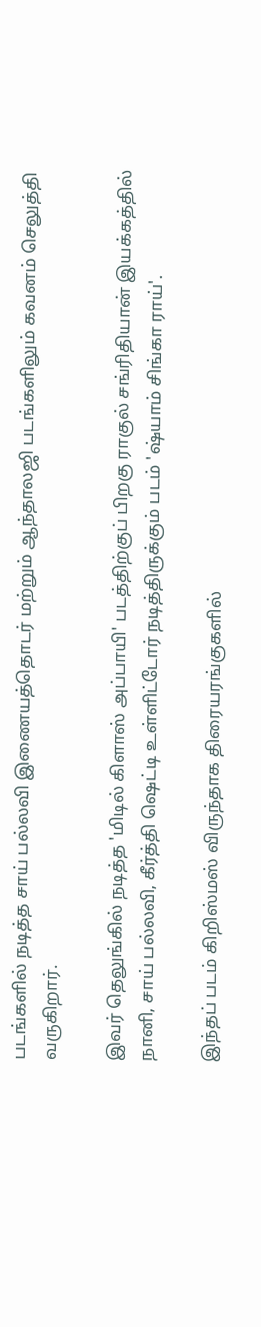படங்களில் நடித்த சாய் பல்லவி இணையத்தொடர் மற்றும் ஆந்தாலஜி படங்களிலும் கவனம் செலுத்தி வருகிறார்.

இவர் தெலுங்கில் நடித்த 'மிடில் கிளாஸ் அப்பாயி' படத்திற்குப் பிறகு ராகுல் சங்ரிதியான் இயக்கத்தில் நானி, சாய் பல்லவி, கீர்த்தி ஷெட்டி உள்ளிட்டோர் நடித்திருக்கும் படம் 'ஷ்யாம் சிங்கா ராய்'.

இந்தப் படம் கிறிஸ்மஸ் விருந்தாக திரையரங்குகளில்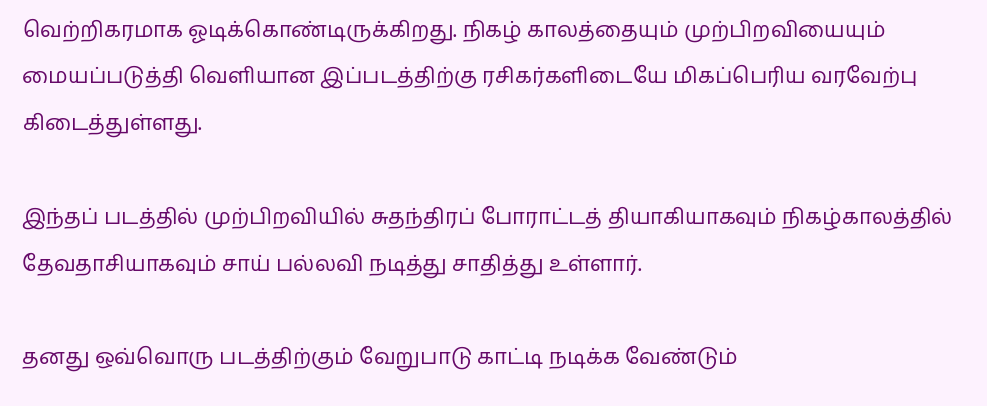வெற்றிகரமாக ஓடிக்கொண்டிருக்கிறது. நிகழ் காலத்தையும் முற்பிறவியையும் மையப்படுத்தி வெளியான இப்படத்திற்கு ரசிகர்களிடையே மிகப்பெரிய வரவேற்பு கிடைத்துள்ளது.

இந்தப் படத்தில் முற்பிறவியில் சுதந்திரப் போராட்டத் தியாகியாகவும் நிகழ்காலத்தில் தேவதாசியாகவும் சாய் பல்லவி நடித்து சாதித்து உள்ளார்.

தனது ஒவ்வொரு படத்திற்கும் வேறுபாடு காட்டி நடிக்க வேண்டும்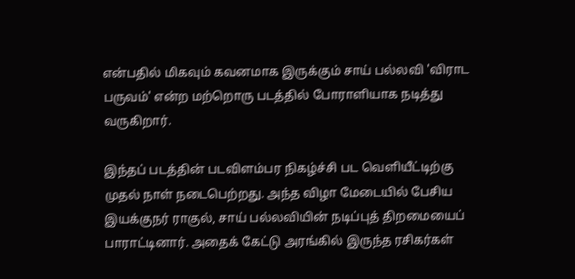என்பதில் மிகவும் கவனமாக இருக்கும் சாய் பல்லவி 'விராட பருவம்' என்ற மற்றொரு படத்தில் போராளியாக நடித்து வருகிறார்.

இந்தப் படத்தின் படவிளம்பர நிகழ்ச்சி பட வெளியீட்டிற்கு முதல் நாள் நடைபெற்றது. அந்த விழா மேடையில் பேசிய இயக்குநர் ராகுல், சாய் பல்லவியின் நடிப்புத் திறமையைப் பாராட்டினார். அதைக் கேட்டு அரங்கில் இருந்த ரசிகர்கள்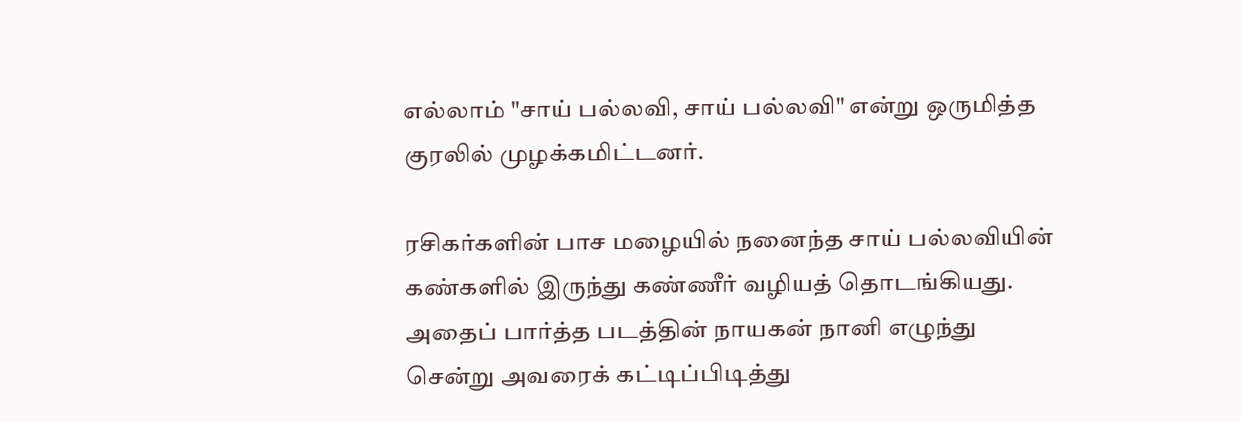எல்லாம் "சாய் பல்லவி, சாய் பல்லவி" என்று ஒருமித்த குரலில் முழக்கமிட்டனர்.

ரசிகர்களின் பாச மழையில் நனைந்த சாய் பல்லவியின் கண்களில் இருந்து கண்ணீர் வழியத் தொடங்கியது. அதைப் பார்த்த படத்தின் நாயகன் நானி எழுந்து சென்று அவரைக் கட்டிப்பிடித்து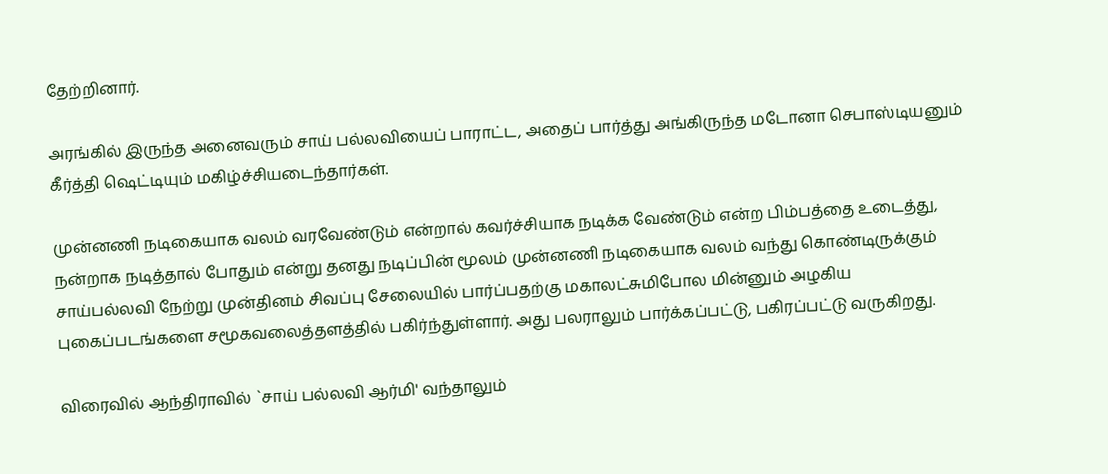தேற்றினார்.

அரங்கில் இருந்த அனைவரும் சாய் பல்லவியைப் பாராட்ட, அதைப் பார்த்து அங்கிருந்த மடோனா செபாஸ்டியனும் கீர்த்தி ஷெட்டியும் மகிழ்ச்சியடைந்தார்கள்.

முன்னணி நடிகையாக வலம் வரவேண்டும் என்றால் கவர்ச்சியாக நடிக்க வேண்டும் என்ற பிம்பத்தை உடைத்து, நன்றாக நடித்தால் போதும் என்று தனது நடிப்பின் மூலம் முன்னணி நடிகையாக வலம் வந்து கொண்டிருக்கும் சாய்பல்லவி நேற்று முன்தினம் சிவப்பு சேலையில் பார்ப்பதற்கு மகாலட்சுமிபோல மின்னும் அழகிய புகைப்படங்களை சமூகவலைத்தளத்தில் பகிர்ந்துள்ளார். அது பலராலும் பார்க்கப்பட்டு, பகிரப்பட்டு வருகிறது.

விரைவில் ஆந்திராவில் `சாய் பல்லவி ஆர்மி' வந்தாலும்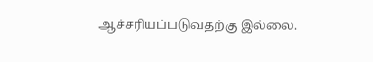ஆச்சரியப்படுவதற்கு இல்லை.